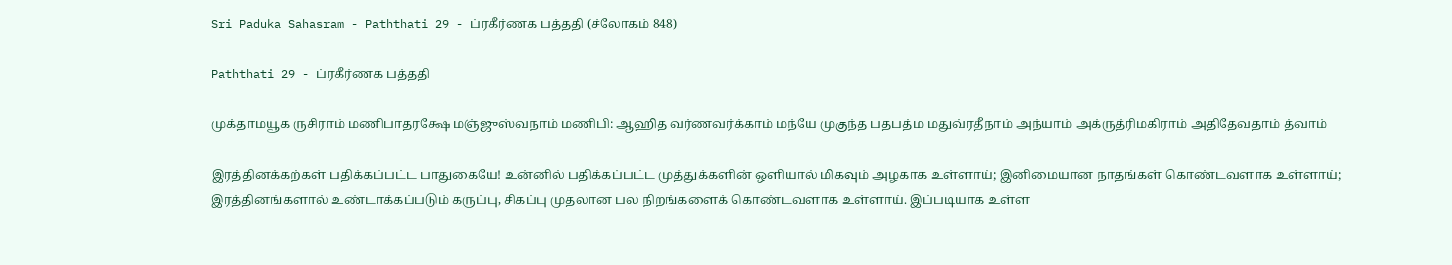Sri Paduka Sahasram - Paththati 29 - ப்ரகீர்ணக பத்ததி (ச்லோகம் 848)

Paththati 29 - ப்ரகீர்ணக பத்ததி

முக்தாமயூக ருசிராம் மணிபாதரக்ஷே மஞ்ஜுஸ்வநாம் மணிபி: ஆஹித வர்ணவர்க்காம் மந்யே முகுந்த பதபத்ம மதுவ்ரதீநாம் அந்யாம் அக்ருத்ரிமகிராம் அதிதேவதாம் த்வாம்

இரத்தினக்கற்கள் பதிக்கப்பட்ட பாதுகையே! உன்னில் பதிக்கப்பட்ட முத்துக்களின் ஒளியால் மிகவும் அழகாக உள்ளாய்; இனிமையான நாதங்கள் கொண்டவளாக உள்ளாய்; இரத்தினங்களால் உண்டாக்கப்படும் கருப்பு, சிகப்பு முதலான பல நிறங்களைக் கொண்டவளாக உள்ளாய். இப்படியாக உள்ள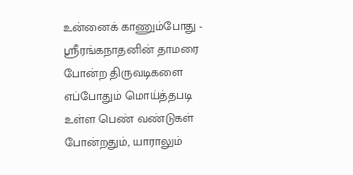உன்னைக் காணும்போது - ஸ்ரீரங்கநாதனின் தாமரை போன்ற திருவடிகளை எப்போதும் மொய்த்தபடி உள்ள பெண் வண்டுகள் போன்றதும், யாராலும்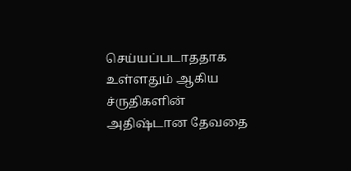செய்யப்படாததாக உள்ளதும் ஆகிய ச்ருதிகளின் அதிஷ்டான தேவதை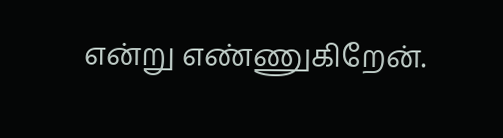என்று எண்ணுகிறேன்.